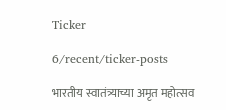Ticker

6/recent/ticker-posts

भारतीय स्वातंत्र्याच्या अमृत महोत्सव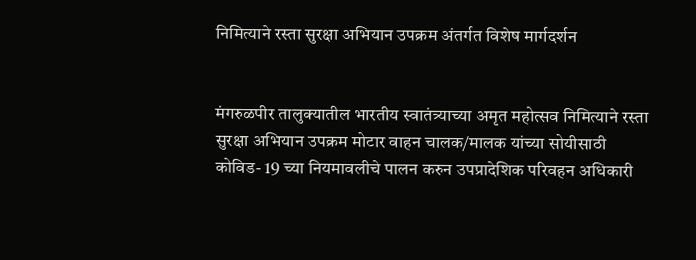निमित्याने रस्ता सुरक्षा अभियान उपक्रम अंतर्गत विशेष मार्गदर्शन


मंगरुळपीर तालुक्यातील भारतीय स्वातंत्र्याच्या अमृत महोत्सव निमित्याने रस्ता सुरक्षा अभियान उपक्रम मोटार वाहन चालक/मालक यांच्या सोयीसाठी कोविड- 19 च्या नियमावलीचे पालन करुन उपप्रादेशिक परिवहन अधिकारी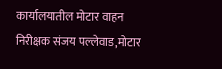कार्यालयातील मोटार वाहन निरीक्षक संजय पल्लेवाड,मोटार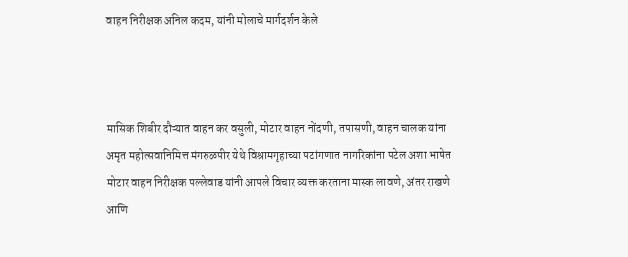वाहन निरीक्षक अनिल कदम, यांनी मोलाचे मार्गदर्शन केले



मासिक शिबीर दौऱ्यात वाहन कर वसुली, मोटार वाहन नोंदणी, तपासणी, वाहन चालक यांना अमृत महोत्सवानिमित्त मंगरुळपीर येथे विश्रामगृहाच्या पटांगणात नागरिकांना पटेल अशा भाषेत मोटार वाहन निरीक्षक पल्लेवाड यांनी आपले विचार व्यक्त करताना मास्क लावणे, अंतर राखणे आणि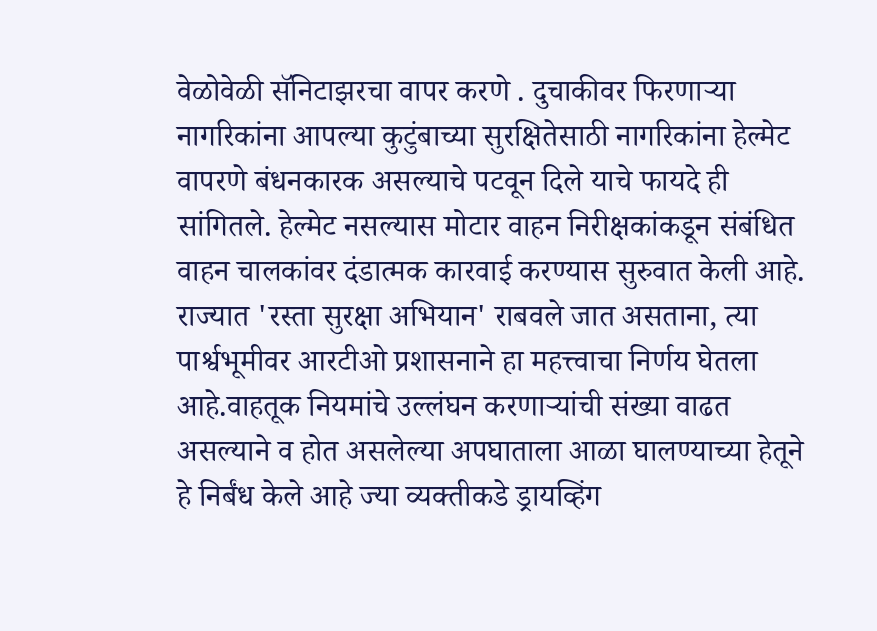वेळोवेळी सॅनिटाझरचा वापर करणे . दुचाकीवर फिरणाऱ्या नागरिकांना आपल्या कुटुंबाच्या सुरक्षितेसाठी नागरिकांना हेल्मेट वापरणे बंधनकारक असल्याचे पटवून दिले याचे फायदे ही सांगितले. हेल्मेट नसल्यास मोटार वाहन निरीक्षकांकडून संबंधित वाहन चालकांवर दंडात्मक कारवाई करण्यास सुरुवात केली आहे. राज्यात 'रस्ता सुरक्षा अभियान' राबवले जात असताना, त्या पार्श्वभूमीवर आरटीओ प्रशासनाने हा महत्त्वाचा निर्णय घेतला आहे.वाहतूक नियमांचे उल्लंघन करणाऱ्यांची संख्या वाढत असल्याने व होत असलेल्या अपघाताला आळा घालण्याच्या हेतूने हे निर्बंध केले आहे ज्या व्यक्तीकडे ड्रायव्हिंग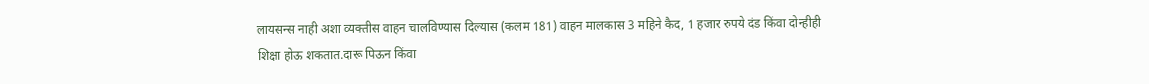लायसन्स नाही अशा व्यक्तीस वाहन चालविण्यास दिल्यास (कलम 181) वाहन मालकास 3 महिने कैद, 1 हजार रुपये दंड किंवा दोन्हीही शिक्षा होऊ शकतात.दारू पिऊन किंवा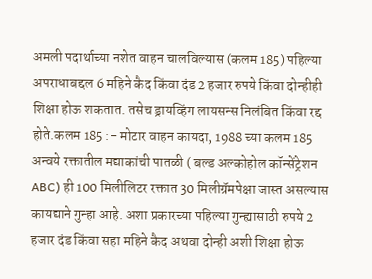अमली पदार्थाच्या नशेत वाहन चालविल्यास (कलम 185) पहिल्या अपराधाबद्दल 6 महिने कैद किंवा दंड 2 हजार रुपये किंवा दोन्हीही शिक्षा होऊ शकतात. तसेच ड्रायव्हिंग लायसन्स निलंबित किंवा रद्द होते.कलम 185 :- मोटार वाहन कायदा, 1988 च्या कलम 185 अन्वये रक्तातील मद्याकांची पातळी ( बल्ड अल्कोहोल कॉन्सेंट्रेशन ABC) ही 100 मिलीलिटर रक्तात 30 मिलीग्रॅमपेक्षा जास्त असल्यास कायद्याने गुन्हा आहे. अशा प्रकारच्या पहिल्या गुन्ह्यासाठी रुपये 2 हजार दंड किंवा सहा महिने कैद अथवा दोन्ही अशी शिक्षा होऊ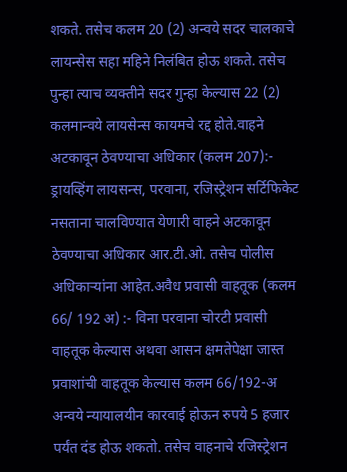शकते. तसेच कलम 20 (2) अन्वये सदर चालकाचे लायन्सेस सहा महिने निलंबित होऊ शकते. तसेच पुन्हा त्याच व्यक्तीने सदर गुन्हा केल्यास 22 (2) कलमान्वये लायसेन्स कायमचे रद्द होते.वाहने अटकावून ठेवण्याचा अधिकार (कलम 207):- ड्रायव्हिंग लायसन्स, परवाना, रजिस्ट्रेशन सर्टिफिकेट नसताना चालविण्यात येणारी वाहने अटकावून ठेवण्याचा अधिकार आर.टी.ओ. तसेच पोलीस अधिकाऱ्यांना आहेत.अवैध प्रवासी वाहतूक (कलम 66/ 192 अ) :- विना परवाना चोरटी प्रवासी वाहतूक केल्यास अथवा आसन क्षमतेपेक्षा जास्त प्रवाशांची वाहतूक केल्यास कलम 66/192-अ अन्वये न्यायालयीन कारवाई होऊन रुपये 5 हजार पर्यंत दंड होऊ शकतो. तसेच वाहनाचे रजिस्ट्रेशन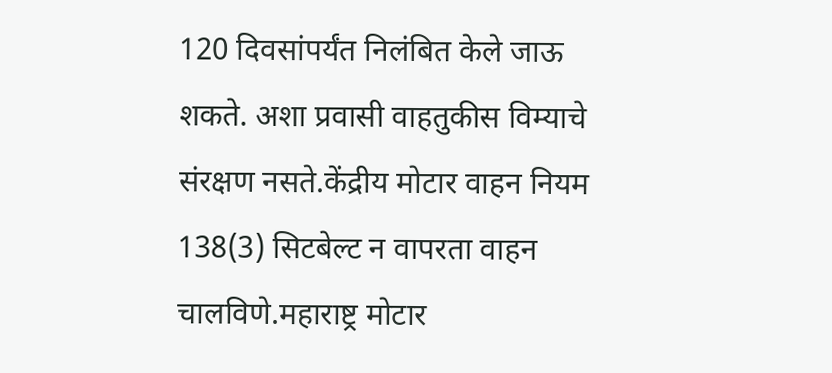120 दिवसांपर्यंत निलंबित केले जाऊ शकते. अशा प्रवासी वाहतुकीस विम्याचे संरक्षण नसते.केंद्रीय मोटार वाहन नियम 138(3) सिटबेल्ट न वापरता वाहन चालविणे.महाराष्ट्र मोटार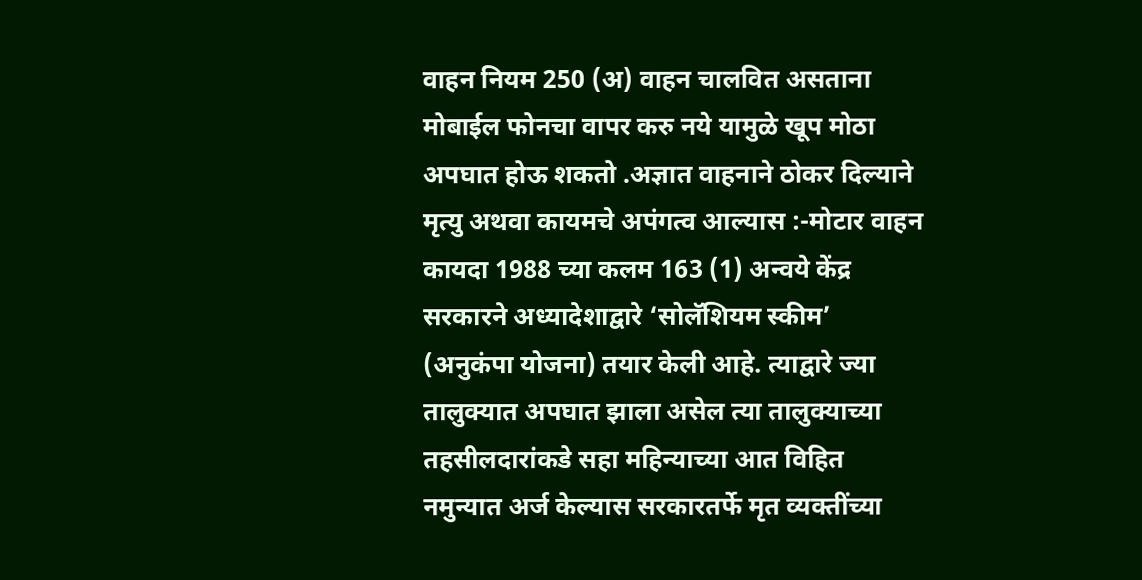वाहन नियम 250 (अ) वाहन चालवित असताना मोबाईल फोनचा वापर करु नये यामुळे खूप मोठा अपघात होऊ शकतो .अज्ञात वाहनाने ठोकर दिल्याने मृत्यु अथवा कायमचे अपंगत्व आल्यास :-मोटार वाहन कायदा 1988 च्या कलम 163 (1) अन्वये केंद्र सरकारने अध्यादेशाद्वारे ‘सोलॅशियम स्कीम’ (अनुकंपा योजना) तयार केली आहे. त्याद्वारे ज्या तालुक्यात अपघात झाला असेल त्या तालुक्याच्या तहसीलदारांकडे सहा महिन्याच्या आत विहित नमुन्यात अर्ज केल्यास सरकारतर्फे मृत व्यक्तींच्या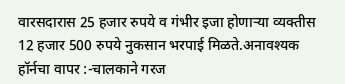वारसदारास 25 हजार रुपये व गंभीर इजा होणाऱ्या व्यक्तीस 12 हजार 500 रुपये नुकसान भरपाई मिळते.अनावश्यक हॉर्नचा वापर :-चालकाने गरज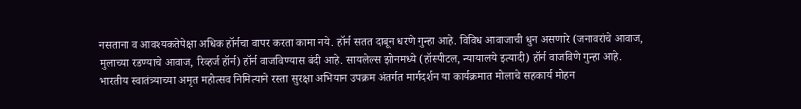नसताना व आवश्यकतेपेक्षा अधिक हॉर्नचा वापर करता कामा नये. हॉर्न सतत दाबून धरणे गुन्हा आहे. विविध आवाजाची धुन असणारे (जनावरांचे आवाज, मुलाच्या रडण्याचे आवाज, रिव्हर्ज हॉर्न) हॉर्न वाजविण्यास बंदी आहे. सायलेल्स झोनमध्ये (हॉस्पीटल, न्यायालये इत्यादी) हॉर्न वाजविणे गुन्हा आहे. भारतीय स्वातंत्र्याच्या अमृत महोत्सव निमित्याने रस्ता सुरक्षा अभियान उपक्रम अंतर्गत मार्गदर्शन या कार्यक्रमात मोलाचे सहकार्य मोहन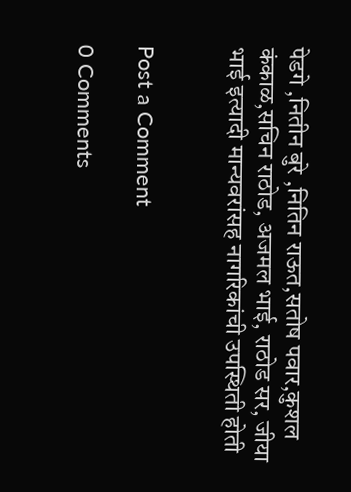पेडगे ,नितीन बुरे ,नितिन राऊत,सतोष पवार,कुशल कंकाळ,सचिन राठोड, अजमल भाई, राठोड सर, जीया भाई इत्यादी मान्यवरांसह नागरिकांची उपस्थिती होती


Post a Comment

0 Comments